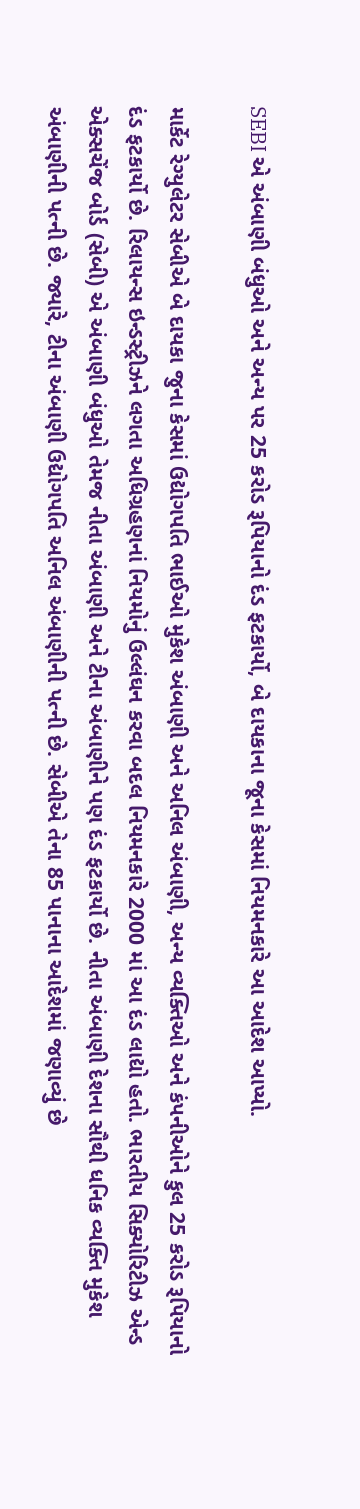SEBI એ અંબાણી બંધુઓ અને અન્ય પર 25 કરોડ રૂપિયાનો દંડ ફટકાર્યો, બે દાયકાના જૂના કેસમાં નિયમનકારે આ આદેશ આપ્યો.

માર્કેટ રેગ્યુલેટર સેબીએ બે દાયકા જુના કેસમાં ઉદ્યોગપતિ ભાઈઓ મુકેશ અંબાણી અને અનિલ અંબાણી, અન્ય વ્યક્તિઓ અને કંપનીઓને કુલ 25 કરોડ રૂપિયાનો દંડ ફટકાર્યો છે. રિલાયન્સ ઇન્ડસ્ટ્રીઝને લગતા અધિગ્રહણનાં નિયમોનું ઉલ્લંઘન કરવા બદલ નિયમનકારે 2000 માં આ દંડ લાદ્યો હતો. ભારતીય સિક્યોરિટીઝ એન્ડ એક્સચેંજ બોર્ડ (સેબી) એ અંબાણી બંધુઓ તેમજ નીતા અંબાણી અને ટીના અંબાણીને પણ દંડ ફટકાર્યો છે. નીતા અંબાણી દેશના સૌથી ધનિક વ્યક્તિ મુકેશ અંબાણીની પત્ની છે. જ્યારે, ટીના અંબાણી ઉદ્યોગપતિ અનિલ અંબાણીની પત્ની છે. સેબીએ તેના 85 પાનાના આદેશમાં જણાવ્યું છે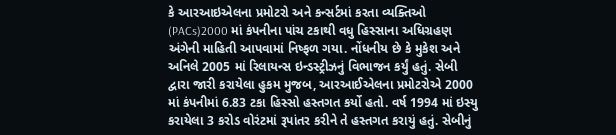કે આરઆઇએલના પ્રમોટરો અને કન્સર્ટમાં કરતા વ્યક્તિઓ (PACs)2000 માં કંપનીના પાંચ ટકાથી વધુ હિસ્સાના અધિગ્રહણ અંગેની માહિતી આપવામાં નિષ્ફળ ગયા. નોંધનીય છે કે મુકેશ અને અનિલે 2005 માં રિલાયન્સ ઇન્ડસ્ટ્રીઝનું વિભાજન કર્યું હતું. સેબી દ્વારા જારી કરાયેલા હુકમ મુજબ, આરઆઈએલના પ્રમોટરોએ 2000 માં કંપનીમાં 6.83 ટકા હિસ્સો હસ્તગત કર્યો હતો. વર્ષ 1994 માં ઇસ્યુ કરાયેલા 3 કરોડ વોરંટમાં રૂપાંતર કરીને તે હસ્તગત કરાયું હતું. સેબીનું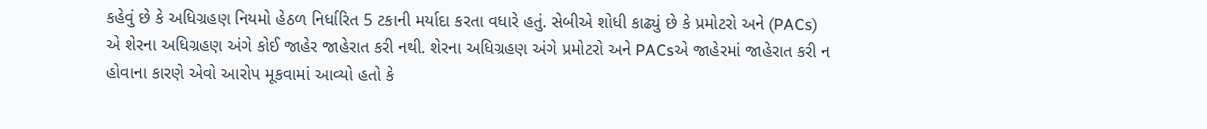કહેવું છે કે અધિગ્રહણ નિયમો હેઠળ નિર્ધારિત 5 ટકાની મર્યાદા કરતા વધારે હતું. સેબીએ શોધી કાઢ્યું છે કે પ્રમોટરો અને (PACs) એ શેરના અધિગ્રહણ અંગે કોઈ જાહેર જાહેરાત કરી નથી. શેરના અધિગ્રહણ અંગે પ્રમોટરો અને PACsએ જાહેરમાં જાહેરાત કરી ન હોવાના કારણે એવો આરોપ મૂકવામાં આવ્યો હતો કે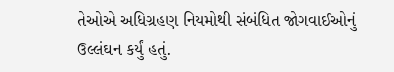તેઓએ અધિગ્રહણ નિયમોથી સંબંધિત જોગવાઈઓનું ઉલ્લંઘન કર્યું હતું.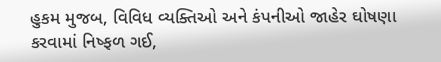હુકમ મુજબ, વિવિધ વ્યક્તિઓ અને કંપનીઓ જાહેર ઘોષણા કરવામાં નિષ્ફળ ગઈ,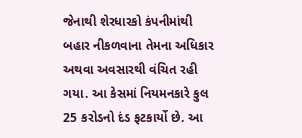જેનાથી શેરધારકો કંપનીમાંથી બહાર નીકળવાના તેમના અધિકાર અથવા અવસારથી વંચિત રહી ગયા. આ કેસમાં નિયમનકારે કુલ 25 કરોડનો દંડ ફટકાર્યો છે. આ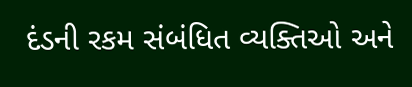દંડની રકમ સંબંધિત વ્યક્તિઓ અને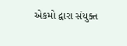એકમો દ્વારા સંયુક્ત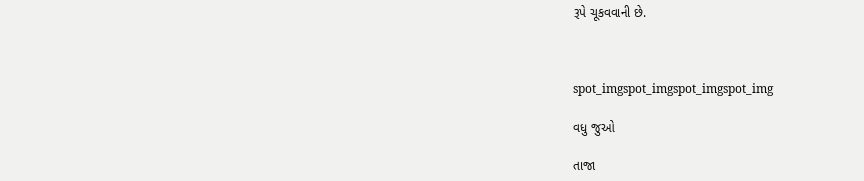રૂપે ચૂકવવાની છે.



spot_imgspot_imgspot_imgspot_img

વધુ જુઓ

તાજા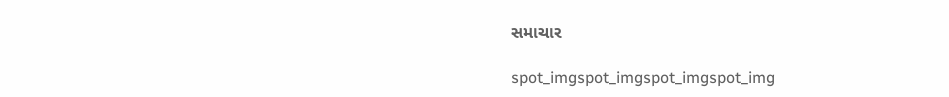સમાચાર

spot_imgspot_imgspot_imgspot_img